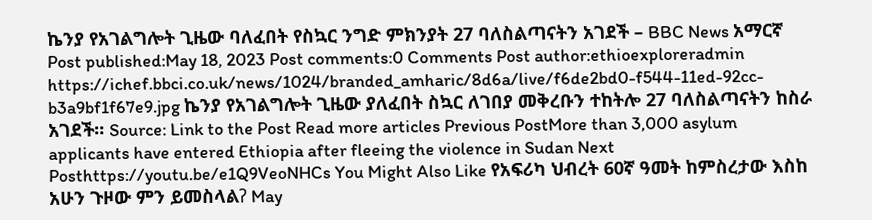ኬንያ የአገልግሎት ጊዜው ባለፈበት የስኳር ንግድ ምክንያት 27 ባለስልጣናትን አገደች – BBC News አማርኛ Post published:May 18, 2023 Post comments:0 Comments Post author:ethioexploreradmin https://ichef.bbci.co.uk/news/1024/branded_amharic/8d6a/live/f6de2bd0-f544-11ed-92cc-b3a9bf1f67e9.jpg ኬንያ የአገልግሎት ጊዜው ያለፈበት ስኳር ለገበያ መቅረቡን ተከትሎ 27 ባለስልጣናትን ከስራ አገደች። Source: Link to the Post Read more articles Previous PostMore than 3,000 asylum applicants have entered Ethiopia after fleeing the violence in Sudan Next Posthttps://youtu.be/e1Q9VeoNHCs You Might Also Like የአፍሪካ ህብረት 60ኛ ዓመት ከምስረታው እስከ አሁን ጉዞው ምን ይመስላልʔ May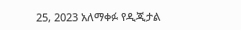25, 2023 አለማቀፉ የዲጂታል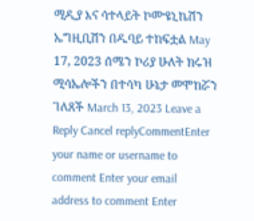ሚዲያ እና ሳተላይት ኮሙዩኒኬሽን ኤግዚቢሽን በዱባይ ተከፍቷል May 17, 2023 ሰሜን ኮሪያ ሁለት ክሩዝ ሚሳኤሎችን በተሳካ ሁኔታ መሞከሯን ገለጸች March 13, 2023 Leave a Reply Cancel replyCommentEnter your name or username to comment Enter your email address to comment Enter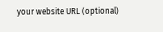your website URL (optional)